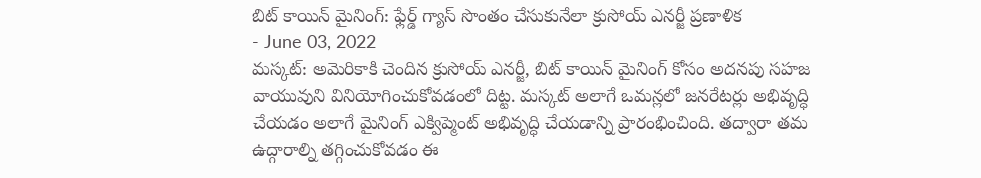బిట్ కాయిన్ మైనింగ్: ఫ్లేర్డ్ గ్యాస్ సొంతం చేసుకునేలా క్రుసోయ్ ఎనర్జీ ప్రణాళిక
- June 03, 2022
మస్కట్: అమెరికాకి చెందిన క్రుసోయ్ ఎనర్జీ, బిట్ కాయిన్ మైనింగ్ కోసం అదనపు సహజ వాయువుని వినియోగించుకోవడంలో దిట్ట. మస్కట్ అలాగే ఒమన్లలో జనరేటర్లు అభివృద్ధి చేయడం అలాగే మైనింగ్ ఎక్విప్మెంట్ అభివృద్ధి చేయడాన్ని ప్రారంభించింది. తద్వారా తమ ఉద్గారాల్ని తగ్గించుకోవడం ఈ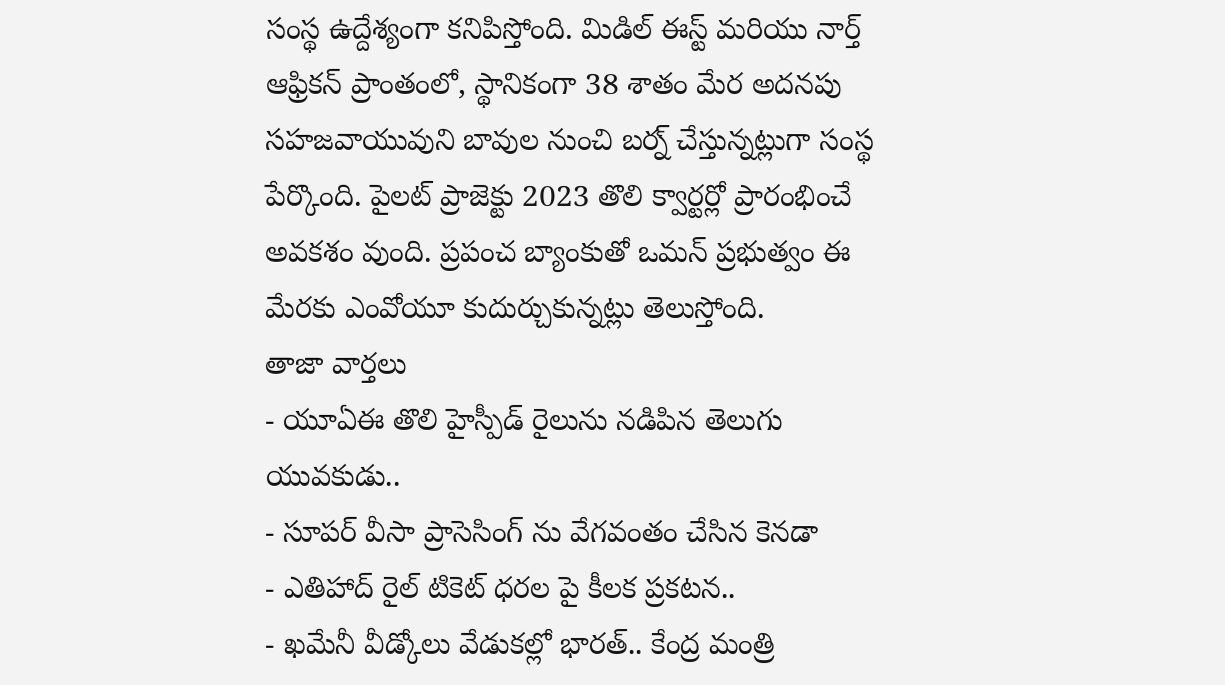సంస్థ ఉద్దేశ్యంగా కనిపిస్తోంది. మిడిల్ ఈస్ట్ మరియు నార్త్ ఆఫ్రికన్ ప్రాంతంలో, స్థానికంగా 38 శాతం మేర అదనపు సహజవాయువుని బావుల నుంచి బర్న్ చేస్తున్నట్లుగా సంస్థ పేర్కొంది. పైలట్ ప్రాజెక్టు 2023 తొలి క్వార్టర్లో ప్రారంభించే అవకశం వుంది. ప్రపంచ బ్యాంకుతో ఒమన్ ప్రభుత్వం ఈ మేరకు ఎంవోయూ కుదుర్చుకున్నట్లు తెలుస్తోంది.
తాజా వార్తలు
- యూఏఈ తొలి హైస్పీడ్ రైలును నడిపిన తెలుగు యువకుడు..
- సూపర్ వీసా ప్రాసెసింగ్ ను వేగవంతం చేసిన కెనడా
- ఎతిహాద్ రైల్ టికెట్ ధరల పై కీలక ప్రకటన..
- ఖమేనీ వీడ్కోలు వేడుకల్లో భారత్.. కేంద్ర మంత్రి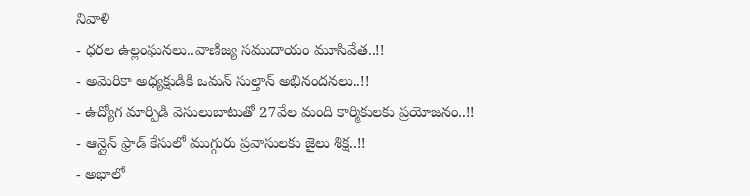నివాళి
- ధరల ఉల్లంఘనలు..వాణిజ్య సముదాయం మూసివేత..!!
- అమెరికా అధ్యక్షుడికి ఒమన్ సుల్తాన్ అభినందనలు..!!
- ఉద్యోగ మార్పిడి వెసులుబాటుతో 27వేల మంది కార్మికులకు ప్రయోజనం..!!
- ఆన్లైన్ ఫ్రాడ్ కేసులో ముగ్గురు ప్రవాసులకు జైలు శిక్ష..!!
- అభాలో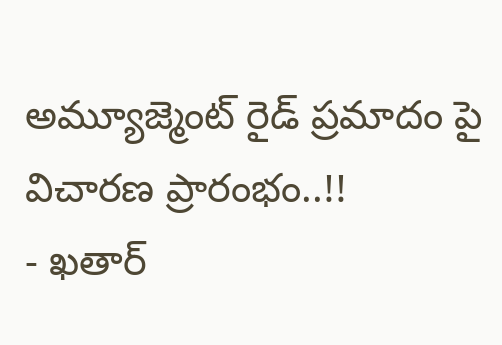అమ్యూజ్మెంట్ రైడ్ ప్రమాదం పై విచారణ ప్రారంభం..!!
- ఖతార్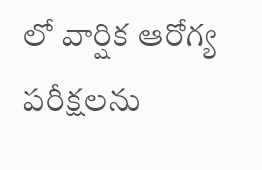లో వార్షిక ఆరోగ్య పరీక్షలను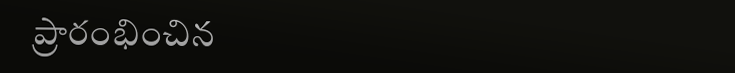ప్రారంభించిన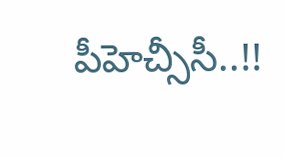పీహెచ్సీసీ..!!